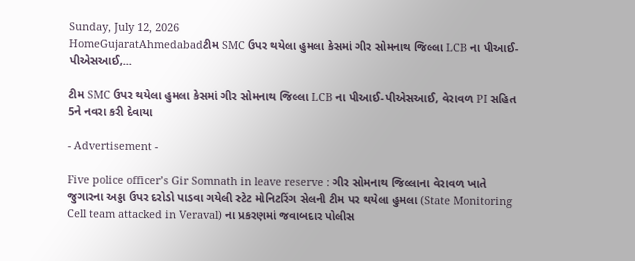Sunday, July 12, 2026
HomeGujaratAhmedabadટીમ SMC ઉપર થયેલા હુમલા કેસમાં ગીર સોમનાથ જિલ્લા LCB ના પીઆઈ-પીએસઆઈ,...

ટીમ SMC ઉપર થયેલા હુમલા કેસમાં ગીર સોમનાથ જિલ્લા LCB ના પીઆઈ-પીએસઆઈ, વેરાવળ PI સહિત 5ને નવરા કરી દેવાયા

- Advertisement -

Five police officer’s Gir Somnath in leave reserve : ગીર સોમનાથ જિલ્લાના વેરાવળ ખાતે જુગારના અડ્ડા ઉપર દરોડો પાડવા ગયેલી સ્ટેટ મોનિટરિંગ સેલની ટીમ પર થયેલા હુમલા (State Monitoring Cell team attacked in Veraval) ના પ્રકરણમાં જવાબદાર પોલીસ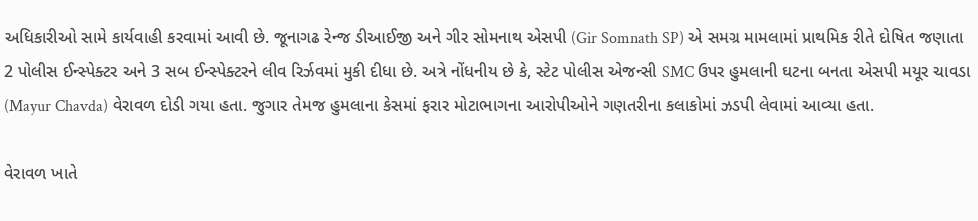અધિકારીઓ સામે કાર્યવાહી કરવામાં આવી છે. જૂનાગઢ રેન્જ ડીઆઈજી અને ગીર સોમનાથ એસપી (Gir Somnath SP) એ સમગ્ર મામલામાં પ્રાથમિક રીતે દોષિત જણાતા 2 પોલીસ ઈન્સ્પેક્ટર અને 3 સબ ઈન્સ્પેક્ટરને લીવ રિર્ઝવમાં મુકી દીધા છે. અત્રે નોંધનીય છે કે, સ્ટેટ પોલીસ એજન્સી SMC ઉપર હુમલાની ઘટના બનતા એસપી મયૂર ચાવડા (Mayur Chavda) વેરાવળ દોડી ગયા હતા. જુગાર તેમજ હુમલાના કેસમાં ફરાર મોટાભાગના આરોપીઓને ગણતરીના કલાકોમાં ઝડપી લેવામાં આવ્યા હતા.

વેરાવળ ખાતે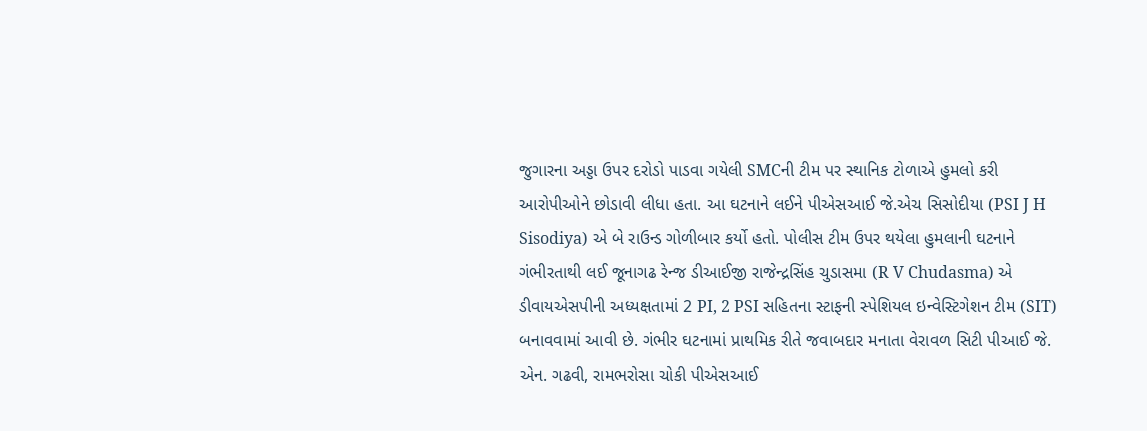જુગારના અડ્ડા ઉપર દરોડો પાડવા ગયેલી SMCની ટીમ પર સ્થાનિક ટોળાએ હુમલો કરી આરોપીઓને છોડાવી લીધા હતા. આ ઘટનાને લઈને પીએસઆઈ જે.એચ સિસોદીયા (PSI J H Sisodiya) એ બે રાઉન્ડ ગોળીબાર કર્યો હતો. પોલીસ ટીમ ઉપર થયેલા હુમલાની ઘટનાને ગંભીરતાથી લઈ જૂનાગઢ રેન્જ ડીઆઈજી રાજેન્દ્રસિંહ ચુડાસમા (R V Chudasma) એ ડીવાયએસપીની અધ્યક્ષતામાં 2 PI, 2 PSI સહિતના સ્ટાફની સ્પેશિયલ ઇન્વેસ્ટિગેશન ટીમ (SIT) બનાવવામાં આવી છે. ગંભીર ઘટનામાં પ્રાથમિક રીતે જવાબદાર મનાતા વેરાવળ સિટી પીઆઈ જે. એન. ગઢવી, રામભરોસા ચોકી પીએસઆઈ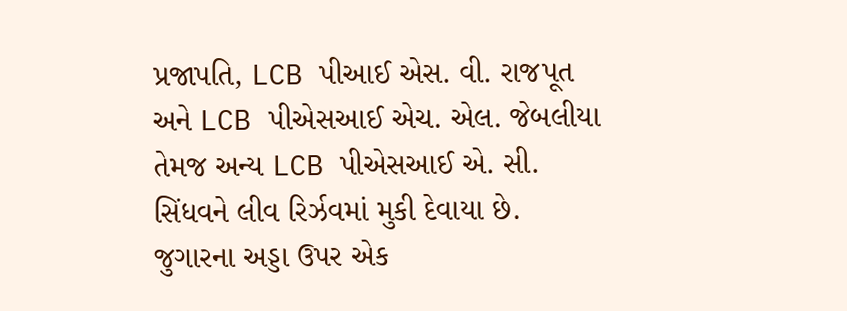પ્રજાપતિ, LCB પીઆઈ એસ. વી. રાજપૂત અને LCB પીએસઆઈ એચ. એલ. જેબલીયા તેમજ અન્ય LCB પીએસઆઈ એ. સી. સિંધવને લીવ રિર્ઝવમાં મુકી દેવાયા છે. જુગારના અડ્ડા ઉપર એક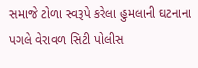સમાજે ટોળા સ્વરૂપે કરેલા હુમલાની ઘટનાના પગલે વેરાવળ સિટી પોલીસ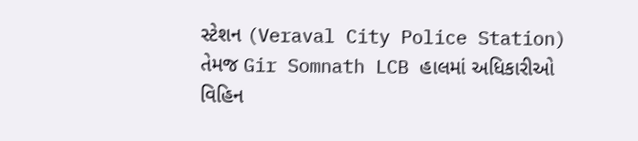સ્ટેશન (Veraval City Police Station) તેમજ Gir Somnath LCB હાલમાં અધિકારીઓ વિહિન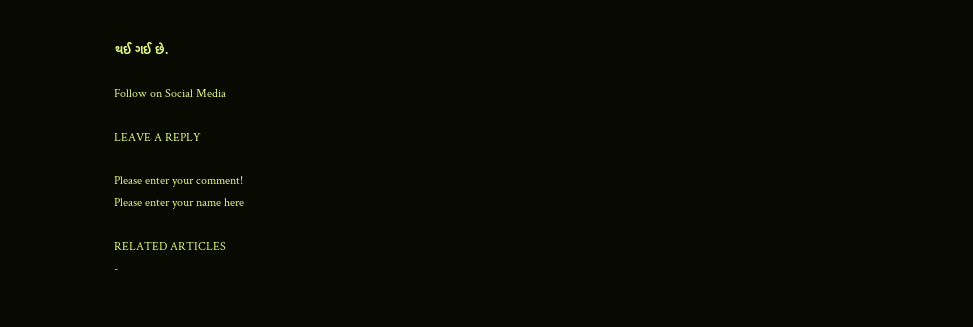થઈ ગઈ છે.

Follow on Social Media

LEAVE A REPLY

Please enter your comment!
Please enter your name here

RELATED ARTICLES
-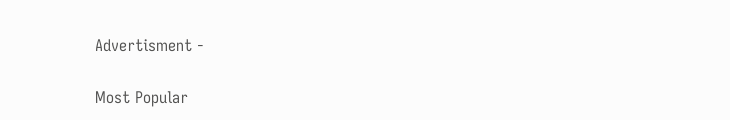Advertisment -

Most Popular